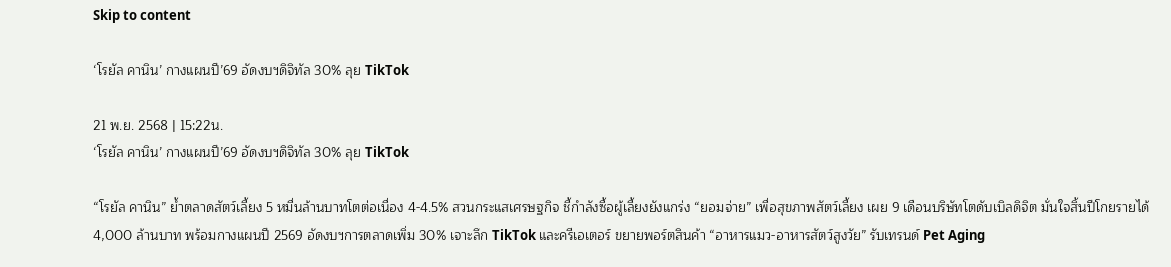Skip to content

‘โรยัล คานิน’ กางแผนปี’69 อัดงบฯดิจิทัล 30% ลุย TikTok

21 พ.ย. 2568 | 15:22น.
‘โรยัล คานิน’ กางแผนปี’69 อัดงบฯดิจิทัล 30% ลุย TikTok

“โรยัล คานิน” ย้ำตลาดสัตว์เลี้ยง 5 หมื่นล้านบาทโตต่อเนื่อง 4-4.5% สวนกระแสเศรษฐกิจ ชี้กำลังซื้อผู้เลี้ยงยังแกร่ง “ยอมจ่าย” เพื่อสุขภาพสัตว์เลี้ยง เผย 9 เดือนบริษัทโตดับเบิลดิจิต มั่นใจสิ้นปีโกยรายได้ 4,000 ล้านบาท พร้อมกางแผนปี 2569 อัดงบฯการตลาดเพิ่ม 30% เจาะลึก TikTok และครีเอเตอร์ ขยายพอร์ตสินค้า “อาหารแมว-อาหารสัตว์สูงวัย” รับเทรนด์ Pet Aging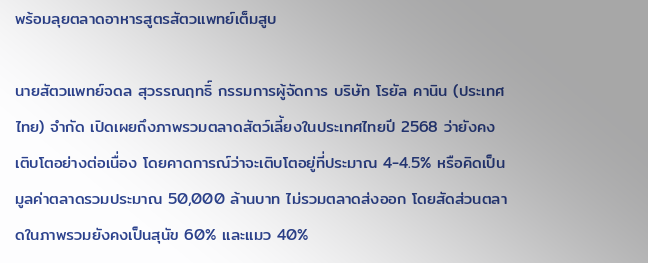พร้อมลุยตลาดอาหารสูตรสัตวแพทย์เต็มสูบ

นายสัตวแพทย์จดล สุวรรณฤทธิ์ กรรมการผู้จัดการ บริษัท โรยัล คานิน (ประเทศไทย) จำกัด เปิดเผยถึงภาพรวมตลาดสัตว์เลี้ยงในประเทศไทยปี 2568 ว่ายังคงเติบโตอย่างต่อเนื่อง โดยคาดการณ์ว่าจะเติบโตอยู่ที่ประมาณ 4-4.5% หรือคิดเป็นมูลค่าตลาดรวมประมาณ 50,000 ล้านบาท ไม่รวมตลาดส่งออก โดยสัดส่วนตลาดในภาพรวมยังคงเป็นสุนัข 60% และแมว 40%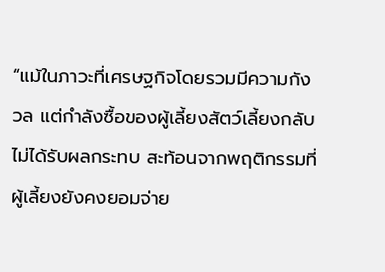“แม้ในภาวะที่เศรษฐกิจโดยรวมมีความกังวล แต่กำลังซื้อของผู้เลี้ยงสัตว์เลี้ยงกลับไม่ได้รับผลกระทบ สะท้อนจากพฤติกรรมที่ผู้เลี้ยงยังคงยอมจ่าย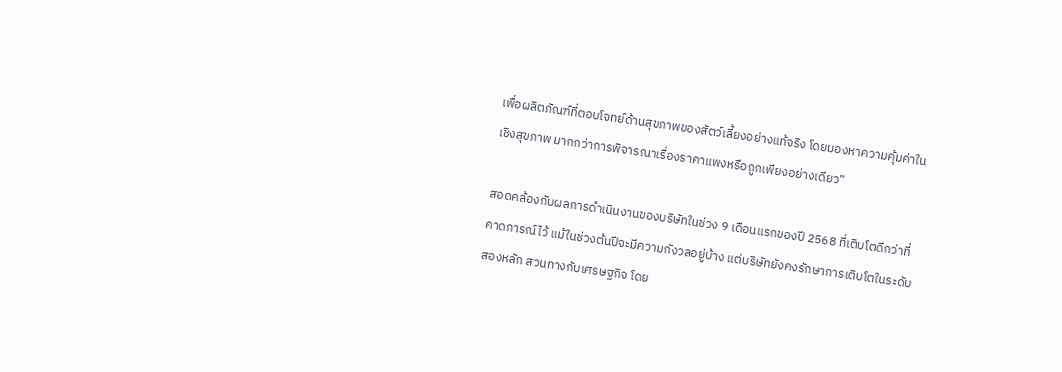เพื่อผลิตภัณฑ์ที่ตอบโจทย์ด้านสุขภาพของสัตว์เลี้ยงอย่างแท้จริง โดยมองหาความคุ้มค่าในเชิงสุขภาพ มากกว่าการพิจารณาเรื่องราคาแพงหรือถูกเพียงอย่างเดียว”

สอดคล้องกับผลการดำเนินงานของบริษัทในช่วง 9 เดือนแรกของปี 2568 ที่เติบโตดีกว่าที่คาดการณ์ไว้ แม้ในช่วงต้นปีจะมีความกังวลอยู่บ้าง แต่บริษัทยังคงรักษาการเติบโตในระดับสองหลัก สวนทางกับเศรษฐกิจ โดย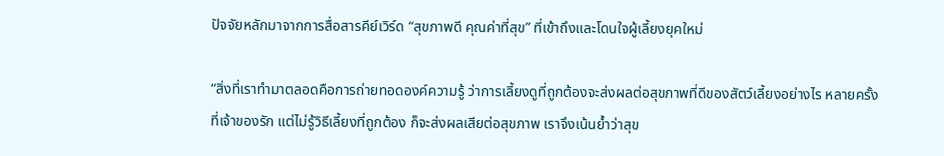ปัจจัยหลักมาจากการสื่อสารคีย์เวิร์ด “สุขภาพดี คุณค่าที่สุข” ที่เข้าถึงและโดนใจผู้เลี้ยงยุคใหม่

“สิ่งที่เราทำมาตลอดคือการถ่ายทอดองค์ความรู้ ว่าการเลี้ยงดูที่ถูกต้องจะส่งผลต่อสุขภาพที่ดีของสัตว์เลี้ยงอย่างไร หลายครั้งที่เจ้าของรัก แต่ไม่รู้วิธีเลี้ยงที่ถูกต้อง ก็จะส่งผลเสียต่อสุขภาพ เราจึงเน้นย้ำว่าสุข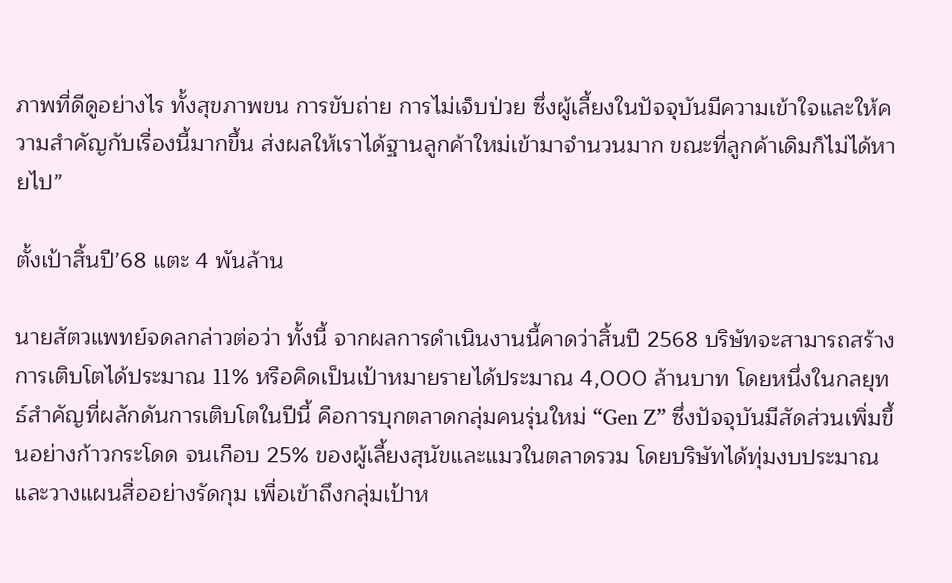ภาพที่ดีดูอย่างไร ทั้งสุขภาพขน การขับถ่าย การไม่เจ็บป่วย ซึ่งผู้เลี้ยงในปัจจุบันมีความเข้าใจและให้ความสำคัญกับเรื่องนี้มากขึ้น ส่งผลให้เราได้ฐานลูกค้าใหม่เข้ามาจำนวนมาก ขณะที่ลูกค้าเดิมก็ไม่ได้หายไป”

ตั้งเป้าสิ้นปี’68 แตะ 4 พันล้าน

นายสัตวแพทย์จดลกล่าวต่อว่า ทั้งนี้ จากผลการดำเนินงานนี้คาดว่าสิ้นปี 2568 บริษัทจะสามารถสร้างการเติบโตได้ประมาณ 11% หรือคิดเป็นเป้าหมายรายได้ประมาณ 4,000 ล้านบาท โดยหนึ่งในกลยุทธ์สำคัญที่ผลักดันการเติบโตในปีนี้ คือการบุกตลาดกลุ่มคนรุ่นใหม่ “Gen Z” ซึ่งปัจจุบันมีสัดส่วนเพิ่มขึ้นอย่างก้าวกระโดด จนเกือบ 25% ของผู้เลี้ยงสุนัขและแมวในตลาดรวม โดยบริษัทได้ทุ่มงบประมาณและวางแผนสื่ออย่างรัดกุม เพื่อเข้าถึงกลุ่มเป้าห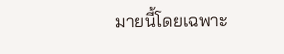มายนี้โดยเฉพาะ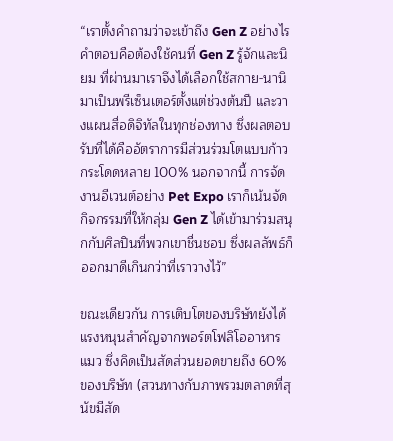“เราตั้งคำถามว่าจะเข้าถึง Gen Z อย่างไร คำตอบคือต้องใช้คนที่ Gen Z รู้จักและนิยม ที่ผ่านมาเราจึงได้เลือกใช้สกาย-นานิ มาเป็นพรีเซ็นเตอร์ตั้งแต่ช่วงต้นปี และวางแผนสื่อดิจิทัลในทุกช่องทาง ซึ่งผลตอบรับที่ได้คืออัตราการมีส่วนร่วมโตแบบก้าวกระโดดหลาย 100% นอกจากนี้ การจัดงานอีเวนต์อย่าง Pet Expo เราก็เน้นจัดกิจกรรมที่ให้กลุ่ม Gen Z ได้เข้ามาร่วมสนุกกับศิลปินที่พวกเขาชื่นชอบ ซึ่งผลลัพธ์ก็ออกมาดีเกินกว่าที่เราวางไว้”

ขณะเดียวกัน การเติบโตของบริษัทยังได้แรงหนุนสำคัญจากพอร์ตโฟลิโออาหารแมว ซึ่งคิดเป็นสัดส่วนยอดขายถึง 60% ของบริษัท (สวนทางกับภาพรวมตลาดที่สุนัขมีสัด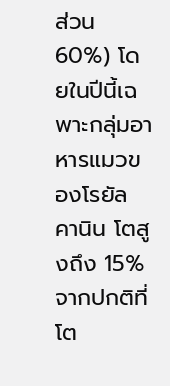ส่วน 60%) โดยในปีนี้เฉพาะกลุ่มอาหารแมวของโรยัล คานิน โตสูงถึง 15% จากปกติที่โต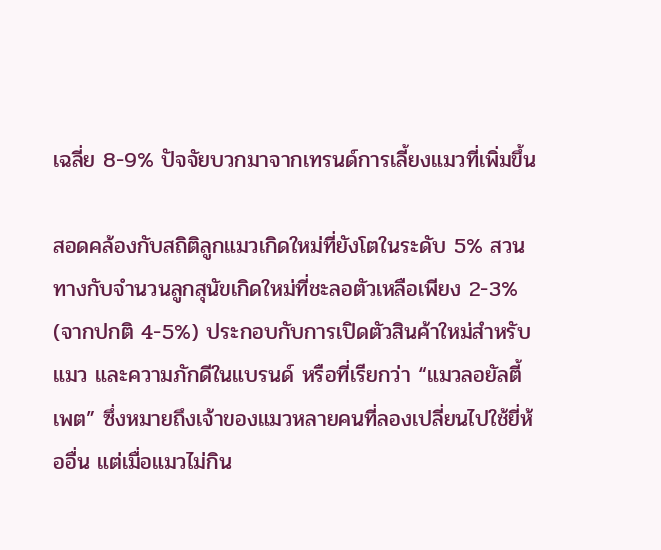เฉลี่ย 8-9% ปัจจัยบวกมาจากเทรนด์การเลี้ยงแมวที่เพิ่มขึ้น

สอดคล้องกับสถิติลูกแมวเกิดใหม่ที่ยังโตในระดับ 5% สวนทางกับจำนวนลูกสุนัขเกิดใหม่ที่ชะลอตัวเหลือเพียง 2-3% (จากปกติ 4-5%) ประกอบกับการเปิดตัวสินค้าใหม่สำหรับแมว และความภักดีในแบรนด์ หรือที่เรียกว่า “แมวลอยัลตี้เพต” ซึ่งหมายถึงเจ้าของแมวหลายคนที่ลองเปลี่ยนไปใช้ยี่ห้ออื่น แต่เมื่อแมวไม่กิน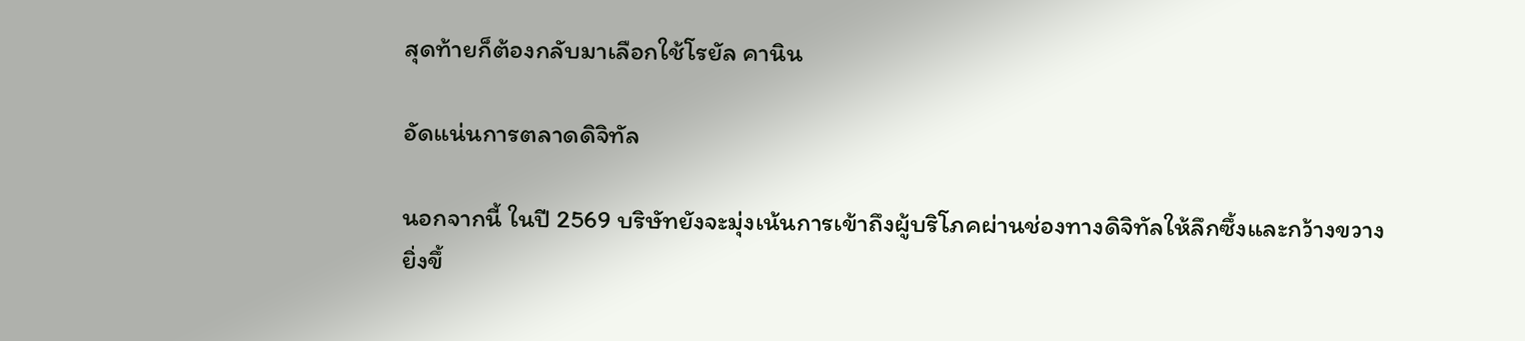สุดท้ายก็ต้องกลับมาเลือกใช้โรยัล คานิน

อัดแน่นการตลาดดิจิทัล

นอกจากนี้ ในปี 2569 บริษัทยังจะมุ่งเน้นการเข้าถึงผู้บริโภคผ่านช่องทางดิจิทัลให้ลึกซึ้งและกว้างขวางยิ่งขึ้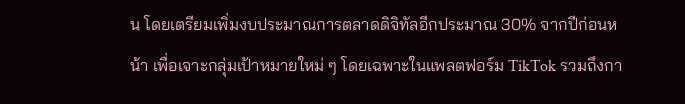น โดยเตรียมเพิ่มงบประมาณการตลาดดิจิทัลอีกประมาณ 30% จากปีก่อนหน้า เพื่อเจาะกลุ่มเป้าหมายใหม่ ๆ โดยเฉพาะในแพลตฟอร์ม TikTok รวมถึงกา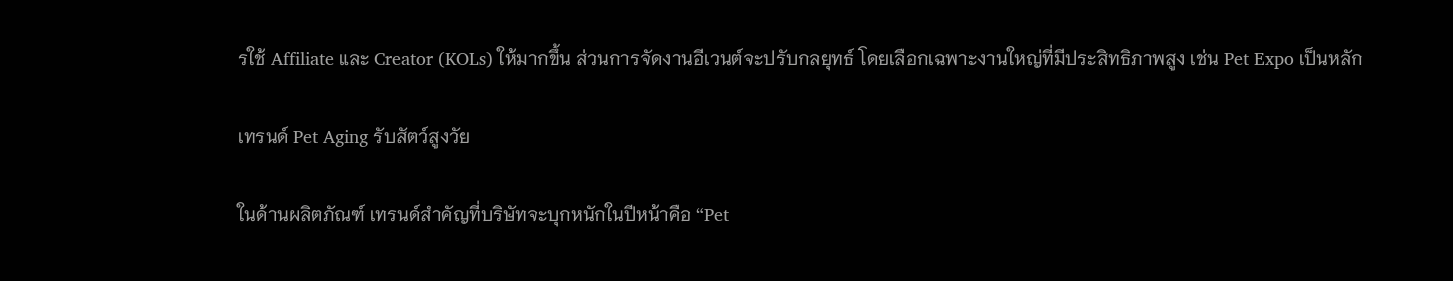รใช้ Affiliate และ Creator (KOLs) ให้มากขึ้น ส่วนการจัดงานอีเวนต์จะปรับกลยุทธ์ โดยเลือกเฉพาะงานใหญ่ที่มีประสิทธิภาพสูง เช่น Pet Expo เป็นหลัก

เทรนด์ Pet Aging รับสัตว์สูงวัย

ในด้านผลิตภัณฑ์ เทรนด์สำคัญที่บริษัทจะบุกหนักในปีหน้าคือ “Pet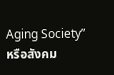Aging Society” หรือสังคม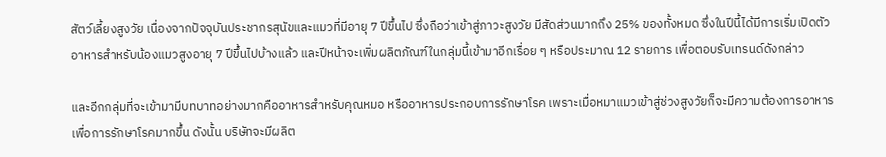สัตว์เลี้ยงสูงวัย เนื่องจากปัจจุบันประชากรสุนัขและแมวที่มีอายุ 7 ปีขึ้นไป ซึ่งถือว่าเข้าสู่ภาวะสูงวัย มีสัดส่วนมากถึง 25% ของทั้งหมด ซึ่งในปีนี้ได้มีการเริ่มเปิดตัวอาหารสำหรับน้องแมวสูงอายุ 7 ปีขึ้นไปบ้างแล้ว และปีหน้าจะเพิ่มผลิตภัณฑ์ในกลุ่มนี้เข้ามาอีกเรื่อย ๆ หรือประมาณ 12 รายการ เพื่อตอบรับเทรนด์ดังกล่าว

และอีกกลุ่มที่จะเข้ามามีบทบาทอย่างมากคืออาหารสำหรับคุณหมอ หรืออาหารประกอบการรักษาโรค เพราะเมื่อหมาแมวเข้าสู่ช่วงสูงวัยก็จะมีความต้องการอาหารเพื่อการรักษาโรคมากขึ้น ดังนั้น บริษัทจะมีผลิต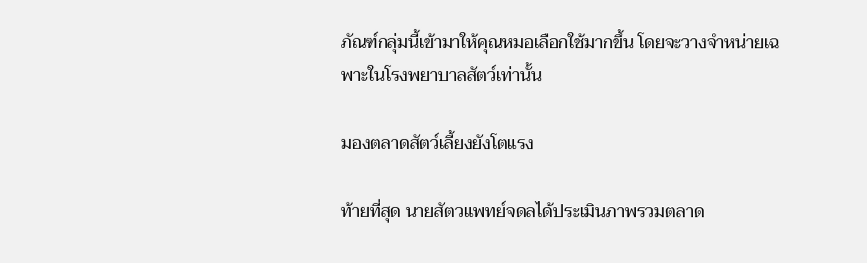ภัณฑ์กลุ่มนี้เข้ามาให้คุณหมอเลือกใช้มากขึ้น โดยจะวางจำหน่ายเฉพาะในโรงพยาบาลสัตว์เท่านั้น

มองตลาดสัตว์เลี้ยงยังโตแรง

ท้ายที่สุด นายสัตวแพทย์จดลได้ประเมินภาพรวมตลาด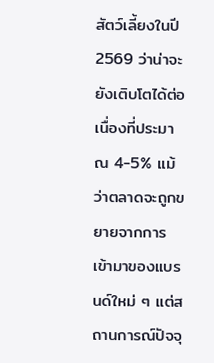สัตว์เลี้ยงในปี 2569 ว่าน่าจะยังเติบโตได้ต่อเนื่องที่ประมาณ 4-5% แม้ว่าตลาดจะถูกขยายจากการเข้ามาของแบรนด์ใหม่ ๆ แต่สถานการณ์ปัจจุ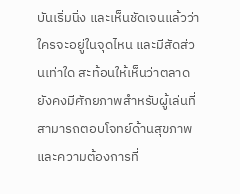บันเริ่มนิ่ง และเห็นชัดเจนแล้วว่าใครจะอยู่ในจุดไหน และมีสัดส่วนเท่าใด สะท้อนให้เห็นว่าตลาดยังคงมีศักยภาพสำหรับผู้เล่นที่สามารถตอบโจทย์ด้านสุขภาพและความต้องการที่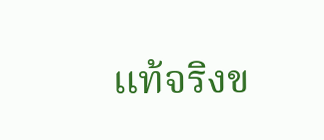แท้จริงข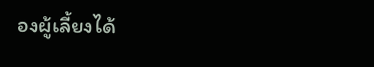องผู้เลี้ยงได้